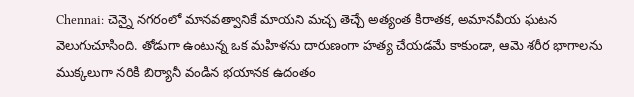Chennai: చెన్నై నగరంలో మానవత్వానికే మాయని మచ్చ తెచ్చే అత్యంత కిరాతక, అమానవీయ ఘటన వెలుగుచూసింది. తోడుగా ఉంటున్న ఒక మహిళను దారుణంగా హత్య చేయడమే కాకుండా, ఆమె శరీర భాగాలను ముక్కలుగా నరికి బిర్యానీ వండిన భయానక ఉదంతం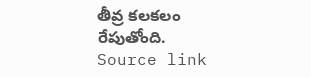తీవ్ర కలకలం రేపుతోంది.
Source link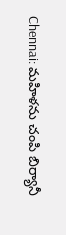Chennai: మహిళను చంపి బిర్యానీ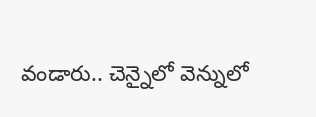వండారు.. చెన్నైలో వెన్నులో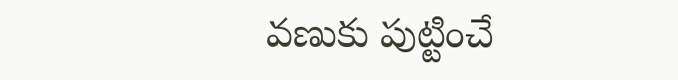వణుకు పుట్టించే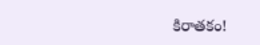కిరాతకం!